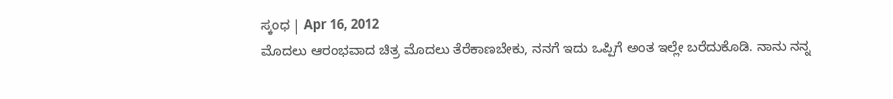ಸ್ಕಂಧ | Apr 16, 2012
ಮೊದಲು ಆರಂಭವಾದ ಚಿತ್ರ ಮೊದಲು ತೆರೆಕಾಣಬೇಕು, ನನಗೆ ಇದು ಒಪ್ಪಿಗೆ ಅಂತ ಇಲ್ಲೇ ಬರೆದುಕೊಡಿ. ನಾನು ನನ್ನ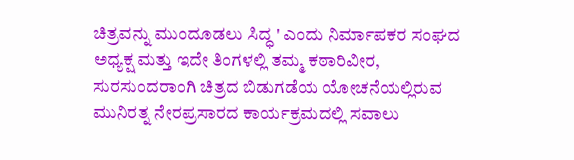ಚಿತ್ರವನ್ನು ಮುಂದೂಡಲು ಸಿದ್ಧ ' ಎಂದು ನಿರ್ಮಾಪಕರ ಸಂಘದ ಅಧ್ಯಕ್ಷ ಮತ್ತು ಇದೇ ತಿಂಗಳಲ್ಲಿ ತಮ್ಮ ಕಠಾರಿವೀರ, ಸುರಸುಂದರಾಂಗಿ ಚಿತ್ರದ ಬಿಡುಗಡೆಯ ಯೋಚನೆಯಲ್ಲಿರುವ ಮುನಿರತ್ನ ನೇರಪ್ರಸಾರದ ಕಾರ್ಯಕ್ರಮದಲ್ಲಿ ಸವಾಲು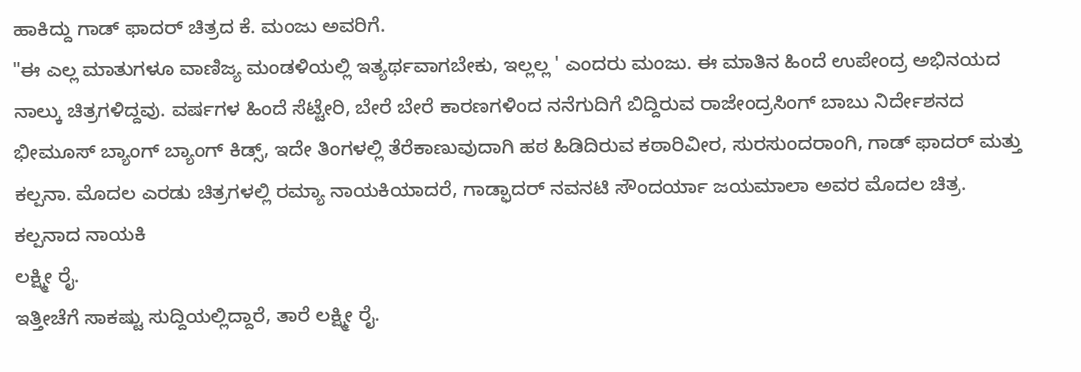ಹಾಕಿದ್ದು ಗಾಡ್ ಫಾದರ್ ಚಿತ್ರದ ಕೆ. ಮಂಜು ಅವರಿಗೆ.
"ಈ ಎಲ್ಲ ಮಾತುಗಳೂ ವಾಣಿಜ್ಯ ಮಂಡಳಿಯಲ್ಲಿ ಇತ್ಯರ್ಥವಾಗಬೇಕು, ಇಲ್ಲಲ್ಲ ' ಎಂದರು ಮಂಜು. ಈ ಮಾತಿನ ಹಿಂದೆ ಉಪೇಂದ್ರ ಅಭಿನಯದ ನಾಲ್ಕು ಚಿತ್ರಗಳಿದ್ದವು. ವರ್ಷಗಳ ಹಿಂದೆ ಸೆಟ್ಟೇರಿ, ಬೇರೆ ಬೇರೆ ಕಾರಣಗಳಿಂದ ನನೆಗುದಿಗೆ ಬಿದ್ದಿರುವ ರಾಜೇಂದ್ರಸಿಂಗ್ ಬಾಬು ನಿರ್ದೇಶನದ ಭೀಮೂಸ್ ಬ್ಯಾಂಗ್ ಬ್ಯಾಂಗ್ ಕಿಡ್ಸ್, ಇದೇ ತಿಂಗಳಲ್ಲಿ ತೆರೆಕಾಣುವುದಾಗಿ ಹಠ ಹಿಡಿದಿರುವ ಕಠಾರಿವೀರ, ಸುರಸುಂದರಾಂಗಿ, ಗಾಡ್ ಫಾದರ್ ಮತ್ತು ಕಲ್ಪನಾ. ಮೊದಲ ಎರಡು ಚಿತ್ರಗಳಲ್ಲಿ ರಮ್ಯಾ ನಾಯಕಿಯಾದರೆ, ಗಾಡ್ಫಾದರ್ ನವನಟಿ ಸೌಂದರ್ಯಾ ಜಯಮಾಲಾ ಅವರ ಮೊದಲ ಚಿತ್ರ. ಕಲ್ಪನಾದ ನಾಯಕಿ
ಲಕ್ಷ್ಮೀ ರೈ.
ಇತ್ತೀಚೆಗೆ ಸಾಕಷ್ಟು ಸುದ್ದಿಯಲ್ಲಿದ್ದಾರೆ, ತಾರೆ ಲಕ್ಷ್ಮೀ ರೈ.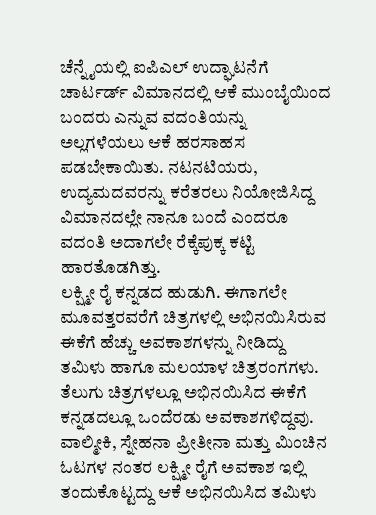ಚೆನ್ನೈಯಲ್ಲಿ ಐಪಿಎಲ್ ಉದ್ಘಾಟನೆಗೆ ಚಾರ್ಟರ್ಡ್ ವಿಮಾನದಲ್ಲಿ ಆಕೆ ಮುಂಬೈಯಿಂದ ಬಂದರು ಎನ್ನುವ ವದಂತಿಯನ್ನು ಅಲ್ಲಗಳೆಯಲು ಆಕೆ ಹರಸಾಹಸ ಪಡಬೇಕಾಯಿತು. ನಟನಟಿಯರು, ಉದ್ಯಮದವರನ್ನು ಕರೆತರಲು ನಿಯೋಜಿಸಿದ್ದ ವಿಮಾನದಲ್ಲೇ ನಾನೂ ಬಂದೆ ಎಂದರೂ ವದಂತಿ ಅದಾಗಲೇ ರೆಕ್ಕೆಪುಕ್ಕ ಕಟ್ಟಿ ಹಾರತೊಡಗಿತ್ತು.
ಲಕ್ಷ್ಮೀ ರೈ ಕನ್ನಡದ ಹುಡುಗಿ. ಈಗಾಗಲೇ ಮೂವತ್ತರವರೆಗೆ ಚಿತ್ರಗಳಲ್ಲಿ ಅಭಿನಯಿಸಿರುವ ಈಕೆಗೆ ಹೆಚ್ಚು ಅವಕಾಶಗಳನ್ನು ನೀಡಿದ್ದು ತಮಿಳು ಹಾಗೂ ಮಲಯಾಳ ಚಿತ್ರರಂಗಗಳು. ತೆಲುಗು ಚಿತ್ರಗಳಲ್ಲೂ ಅಭಿನಯಿಸಿದ ಈಕೆಗೆ ಕನ್ನಡದಲ್ಲೂ ಒಂದೆರಡು ಅವಕಾಶಗಳಿದ್ದವು. ವಾಲ್ಮೀಕಿ, ಸ್ನೇಹನಾ ಪ್ರೀತೀನಾ ಮತ್ತು ಮಿಂಚಿನ ಓಟಗಳ ನಂತರ ಲಕ್ಷ್ಮೀ ರೈಗೆ ಅವಕಾಶ ಇಲ್ಲಿ ತಂದುಕೊಟ್ಟದ್ದು ಆಕೆ ಅಭಿನಯಿಸಿದ ತಮಿಳು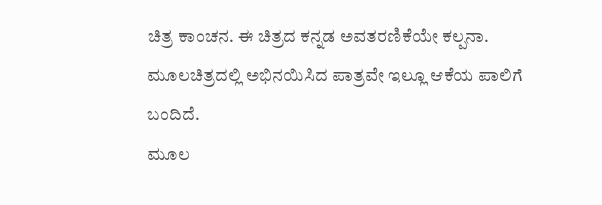ಚಿತ್ರ ಕಾಂಚನ. ಈ ಚಿತ್ರದ ಕನ್ನಡ ಅವತರಣಿಕೆಯೇ ಕಲ್ಪನಾ. ಮೂಲಚಿತ್ರದಲ್ಲಿ ಅಭಿನಯಿಸಿದ ಪಾತ್ರವೇ ಇಲ್ಲೂ ಆಕೆಯ ಪಾಲಿಗೆ ಬಂದಿದೆ.
ಮೂಲ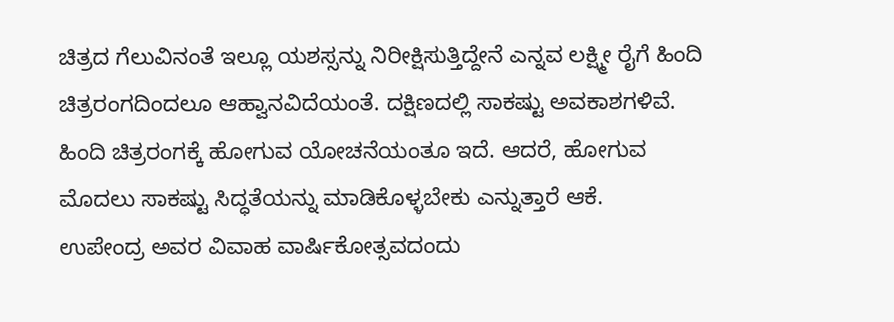ಚಿತ್ರದ ಗೆಲುವಿನಂತೆ ಇಲ್ಲೂ ಯಶಸ್ಸನ್ನು ನಿರೀಕ್ಷಿಸುತ್ತಿದ್ದೇನೆ ಎನ್ನವ ಲಕ್ಷ್ಮೀ ರೈಗೆ ಹಿಂದಿ ಚಿತ್ರರಂಗದಿಂದಲೂ ಆಹ್ವಾನವಿದೆಯಂತೆ. ದಕ್ಷಿಣದಲ್ಲಿ ಸಾಕಷ್ಟು ಅವಕಾಶಗಳಿವೆ. ಹಿಂದಿ ಚಿತ್ರರಂಗಕ್ಕೆ ಹೋಗುವ ಯೋಚನೆಯಂತೂ ಇದೆ. ಆದರೆ, ಹೋಗುವ ಮೊದಲು ಸಾಕಷ್ಟು ಸಿದ್ಧತೆಯನ್ನು ಮಾಡಿಕೊಳ್ಳಬೇಕು ಎನ್ನುತ್ತಾರೆ ಆಕೆ.
ಉಪೇಂದ್ರ ಅವರ ವಿವಾಹ ವಾರ್ಷಿಕೋತ್ಸವದಂದು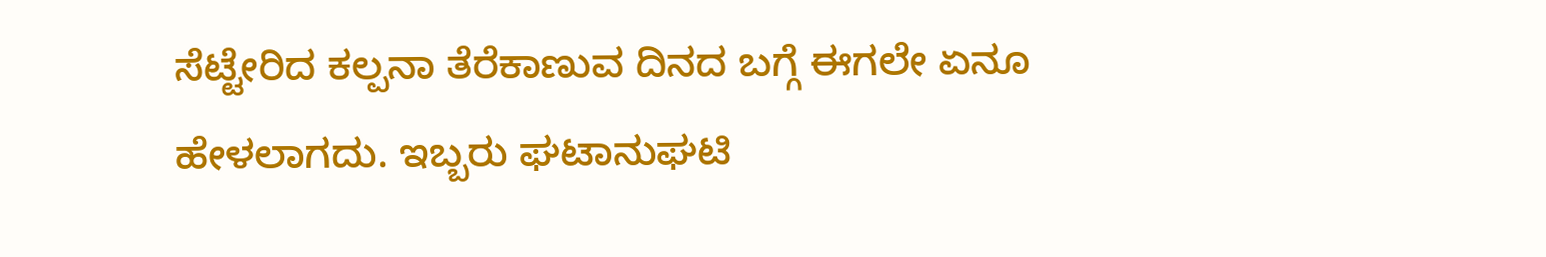ಸೆಟ್ಟೇರಿದ ಕಲ್ಪನಾ ತೆರೆಕಾಣುವ ದಿನದ ಬಗ್ಗೆ ಈಗಲೇ ಏನೂ ಹೇಳಲಾಗದು. ಇಬ್ಬರು ಘಟಾನುಘಟಿ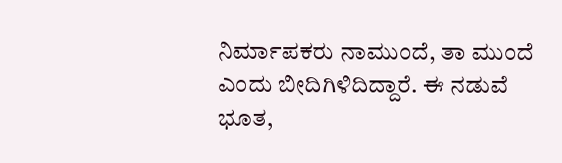ನಿರ್ಮಾಪಕರು ನಾಮುಂದೆ, ತಾ ಮುಂದೆ ಎಂದು ಬೀದಿಗಿಳಿದಿದ್ದಾರೆ. ಈ ನಡುವೆ ಭೂತ,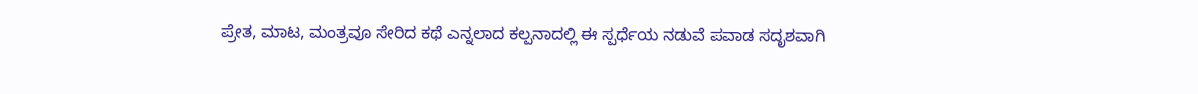ಪ್ರೇತ, ಮಾಟ, ಮಂತ್ರವೂ ಸೇರಿದ ಕಥೆ ಎನ್ನಲಾದ ಕಲ್ಪನಾದಲ್ಲಿ ಈ ಸ್ಪರ್ಧೆಯ ನಡುವೆ ಪವಾಡ ಸದೃಶವಾಗಿ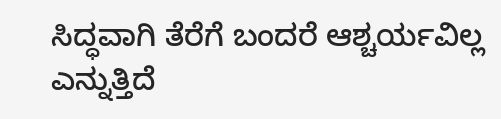ಸಿದ್ಧವಾಗಿ ತೆರೆಗೆ ಬಂದರೆ ಆಶ್ಚರ್ಯವಿಲ್ಲ ಎನ್ನುತ್ತಿದೆ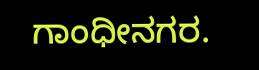ಗಾಂಧೀನಗರ.